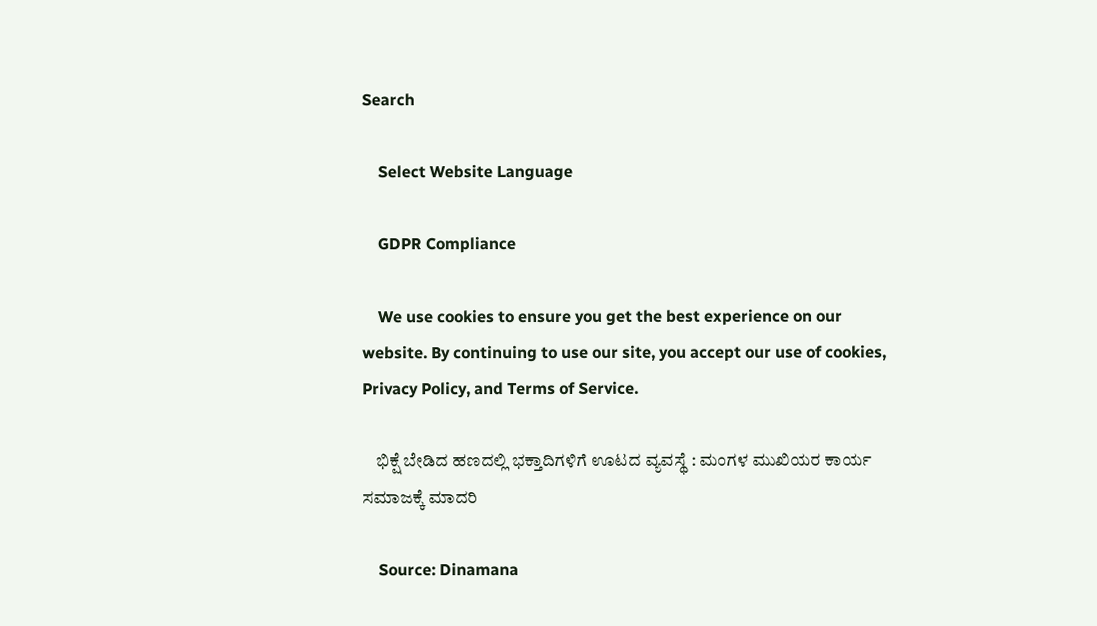Search

    Select Website Language

    GDPR Compliance

    We use cookies to ensure you get the best experience on our website. By continuing to use our site, you accept our use of cookies, Privacy Policy, and Terms of Service.

    ಭಿಕ್ಷೆ ಬೇಡಿದ ಹಣದಲ್ಲಿ ಭಕ್ತಾದಿಗಳಿಗೆ ಊಟದ ವ್ಯವಸ್ಥೆ : ಮಂಗಳ ಮುಖಿಯರ ಕಾರ್ಯ ಸಮಾಜಕ್ಕೆ ಮಾದರಿ

    Source: Dinamana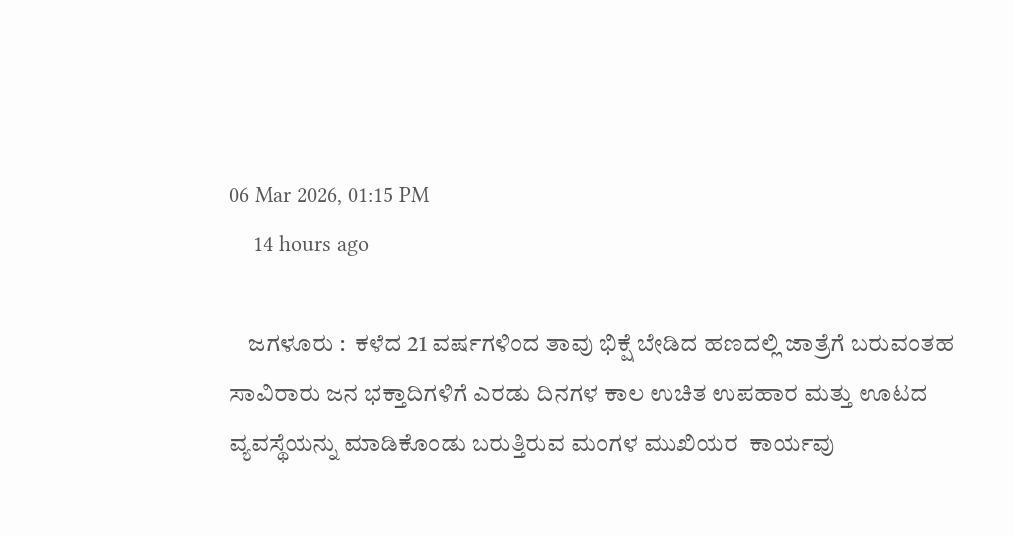06 Mar 2026, 01:15 PM
    14 hours ago

    ಜಗಳೂರು :  ಕಳೆದ 21 ವರ್ಷಗಳಿಂದ ತಾವು ಭಿಕ್ಷೆ ಬೇಡಿದ ಹಣದಲ್ಲಿ ಜಾತ್ರೆಗೆ ಬರುವಂತಹ ಸಾವಿರಾರು ಜನ ಭಕ್ತಾದಿಗಳಿಗೆ ಎರಡು ದಿನಗಳ ಕಾಲ ಉಚಿತ ಉಪಹಾರ ಮತ್ತು ಊಟದ ವ್ಯವಸ್ಥೆಯನ್ನು ಮಾಡಿಕೊಂಡು ಬರುತ್ತಿರುವ ಮಂಗಳ ಮುಖಿಯರ  ಕಾರ್ಯವು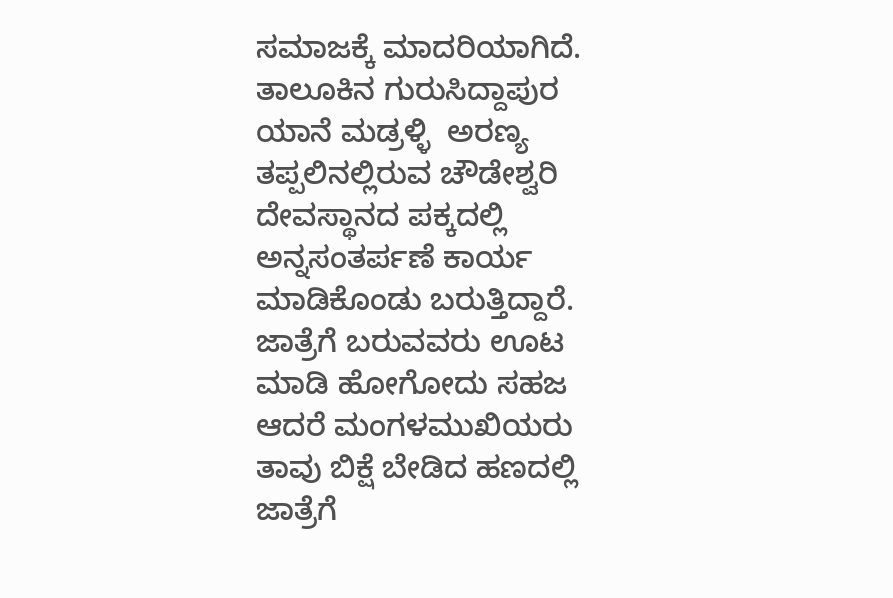ಸಮಾಜಕ್ಕೆ ಮಾದರಿಯಾಗಿದೆ. ತಾಲೂಕಿನ ಗುರುಸಿದ್ದಾಪುರ ಯಾನೆ ಮಡ್ರಳ್ಳಿ  ಅರಣ್ಯ ತಪ್ಪಲಿನಲ್ಲಿರುವ ಚೌಡೇಶ್ವರಿ ದೇವಸ್ಥಾನದ ಪಕ್ಕದಲ್ಲಿ ಅನ್ನಸಂತರ್ಪಣೆ ಕಾರ್ಯ ಮಾಡಿಕೊಂಡು ಬರುತ್ತಿದ್ದಾರೆ. ಜಾತ್ರೆಗೆ ಬರುವವರು ಊಟ ಮಾಡಿ ಹೋಗೋದು ಸಹಜ ಆದರೆ ಮಂಗಳಮುಖಿಯರು ತಾವು ಬಿಕ್ಷೆ ಬೇಡಿದ ಹಣದಲ್ಲಿ ಜಾತ್ರೆಗೆ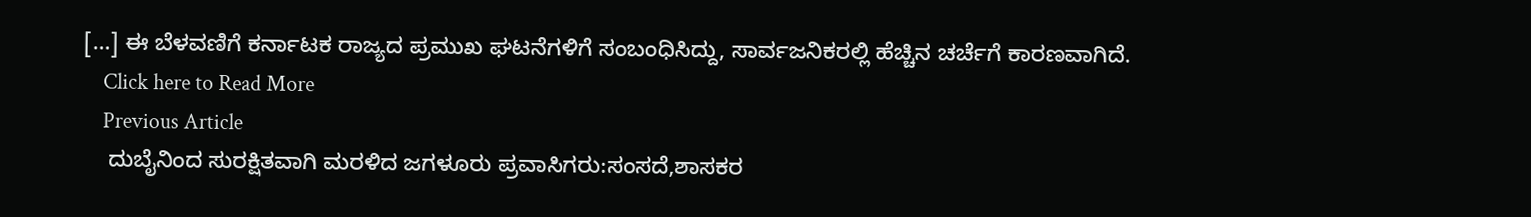[…] ಈ ಬೆಳವಣಿಗೆ ಕರ್ನಾಟಕ ರಾಜ್ಯದ ಪ್ರಮುಖ ಘಟನೆಗಳಿಗೆ ಸಂಬಂಧಿಸಿದ್ದು, ಸಾರ್ವಜನಿಕರಲ್ಲಿ ಹೆಚ್ಚಿನ ಚರ್ಚೆಗೆ ಕಾರಣವಾಗಿದೆ.
    Click here to Read More
    Previous Article
    ದುಬೈನಿಂದ ಸುರಕ್ಷಿತವಾಗಿ ಮರಳಿದ ಜಗಳೂರು ಪ್ರವಾಸಿಗರು:ಸಂಸದೆ,ಶಾಸಕರ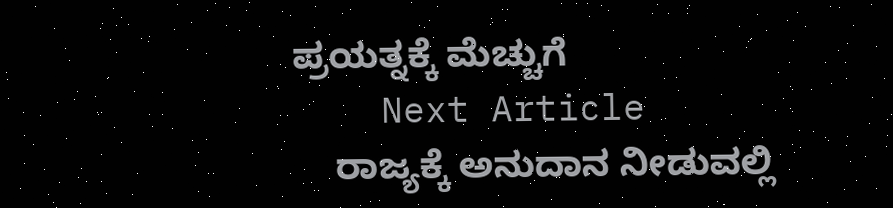ಪ್ರಯತ್ನಕ್ಕೆ ಮೆಚ್ಚುಗೆ
    Next Article
    ರಾಜ್ಯಕ್ಕೆ ಅನುದಾನ ನೀಡುವಲ್ಲಿ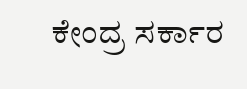ಕೇಂದ್ರ ಸರ್ಕಾರ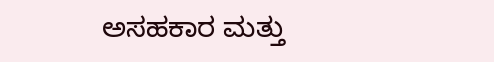ಅಸಹಕಾರ ಮತ್ತು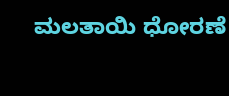ಮಲತಾಯಿ ಧೋರಣೆ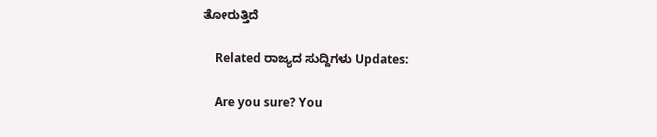ತೋರುತ್ತಿದೆ

    Related ರಾಜ್ಯದ ಸುದ್ದಿಗಳು Updates:

    Are you sure? You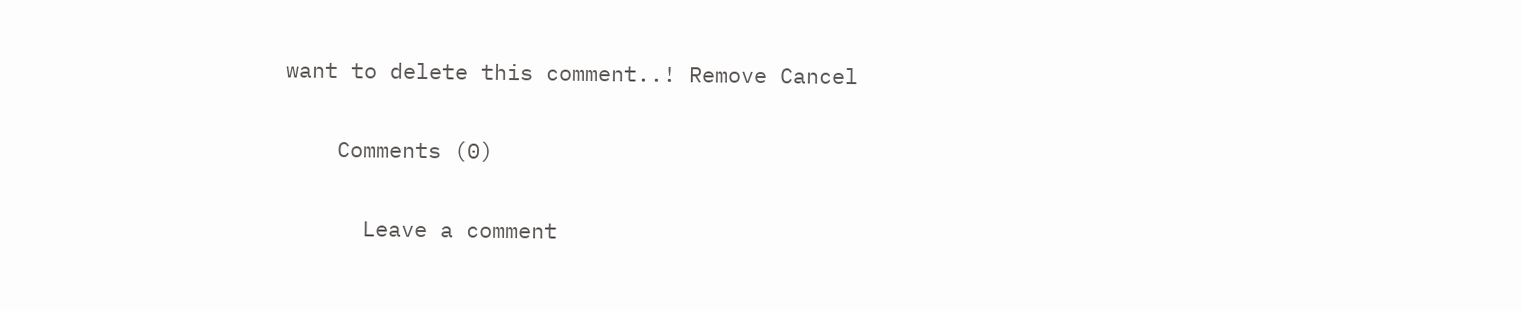want to delete this comment..! Remove Cancel

    Comments (0)

      Leave a comment